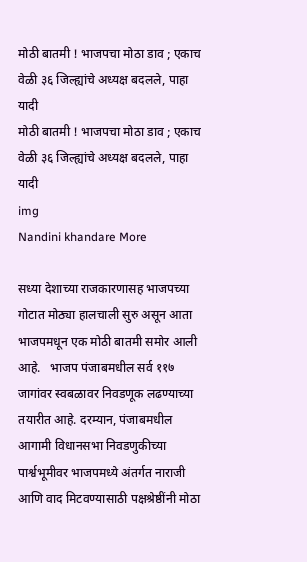मोठी बातमी ! भाजपचा मोठा डाव ; एकाच वेळी ३६ जिल्ह्यांचे अध्यक्ष बदलले, पाहा यादी
मोठी बातमी ! भाजपचा मोठा डाव ; एकाच वेळी ३६ जिल्ह्यांचे अध्यक्ष बदलले, पाहा यादी
img
Nandini khandare More

सध्या देशाच्या राजकारणासह भाजपच्या गोटात मोठ्या हालचाली सुरु असून आता भाजपमधून एक मोठी बातमी समोर आली आहे.   भाजप पंजाबमधील सर्व ११७ जागांवर स्वबळावर निवडणूक लढण्याच्या तयारीत आहे. दरम्यान, पंजाबमधील आगामी विधानसभा निवडणुकीच्या पार्श्वभूमीवर भाजपमध्ये अंतर्गत नाराजी आणि वाद मिटवण्यासाठी पक्षश्रेष्ठींनी मोठा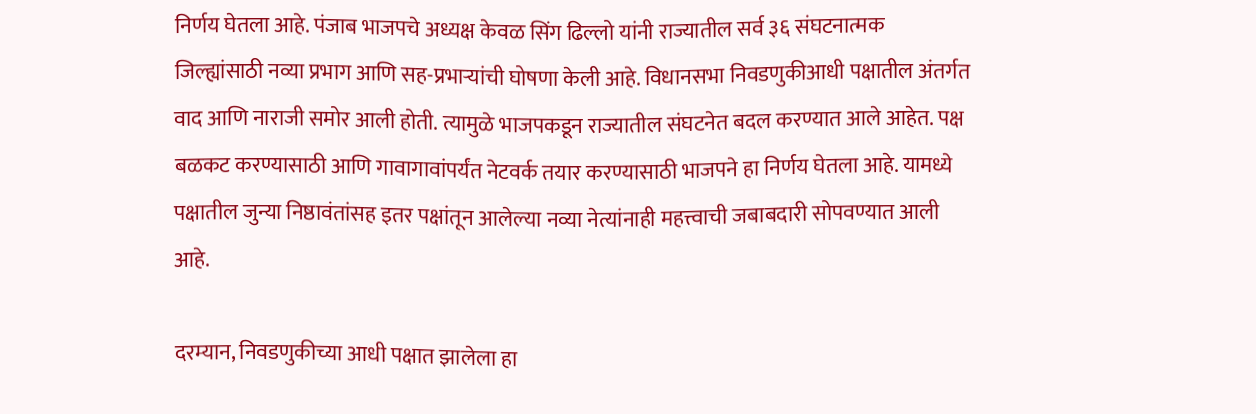निर्णय घेतला आहे. पंजाब भाजपचे अध्यक्ष केवळ सिंग ढिल्लो यांनी राज्यातील सर्व ३६ संघटनात्मक जिल्ह्यांसाठी नव्या प्रभाग आणि सह-प्रभाऱ्यांची घोषणा केली आहे. विधानसभा निवडणुकीआधी पक्षातील अंतर्गत वाद आणि नाराजी समोर आली होती. त्यामुळे भाजपकडून राज्यातील संघटनेत बदल करण्यात आले आहेत. पक्ष बळकट करण्यासाठी आणि गावागावांपर्यंत नेटवर्क तयार करण्यासाठी भाजपने हा निर्णय घेतला आहे. यामध्ये पक्षातील जुन्या निष्ठावंतांसह इतर पक्षांतून आलेल्या नव्या नेत्यांनाही महत्त्वाची जबाबदारी सोपवण्यात आली आहे.

दरम्यान, निवडणुकीच्या आधी पक्षात झालेला हा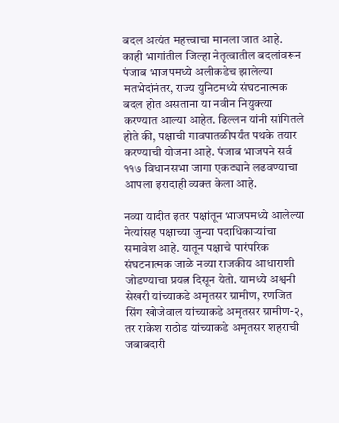बदल अत्यंत महत्त्वाचा मानला जात आहे. काही भागांतील जिल्हा नेतृत्वातील बदलांवरून पंजाब भाजपमध्ये अलीकडेच झालेल्या मतभेदांनंतर, राज्य युनिटमध्ये संघटनात्मक बदल होत असताना या नवीन नियुक्त्या करण्यात आल्या आहेत. ढिल्लन यांनी सांगितले होते की, पक्षाची गावपातळीपर्यंत पथके तयार करण्याची योजना आहे. पंजाब भाजपने सर्व ११७ विधानसभा जागा एकट्याने लढवण्याचा आपला इरादाही व्यक्त केला आहे.

नव्या यादीत इतर पक्षांतून भाजपमध्ये आलेल्या नेत्यांसह पक्षाच्या जुन्या पदाधिकाऱ्यांचा समावेश आहे. यातून पक्षाचे पारंपरिक संघटनात्मक जाळे नव्या राजकीय आधाराशी जोडण्याचा प्रयत्न दिसून येतो. यामध्ये अश्वनी सेखरी यांच्याकडे अमृतसर ग्रामीण, रणजित सिंग खोजेवाल यांच्याकडे अमृतसर ग्रामीण-२, तर राकेश राठोड यांच्याकडे अमृतसर शहराची जबाबदारी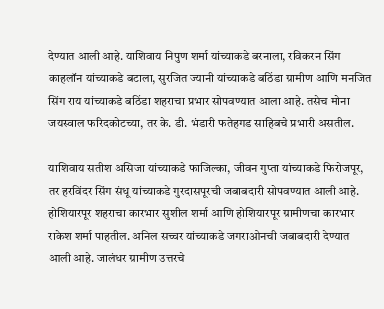देण्यात आली आहे. याशिवाय निपुण शर्मा यांच्याकडे बरनाला, रविकरन सिंग काहलॉन यांच्याकडे बटाला, सुरजित ज्यानी यांच्याकडे बठिंडा ग्रामीण आणि मनजित सिंग राय यांच्याकडे बठिंडा शहराचा प्रभार सोपवण्यात आला आहे. तसेच मोना जयस्वाल फरिदकोटच्या, तर के. डी. भंडारी फतेहगड साहिबचे प्रभारी असतील.

याशिवाय सतीश असिजा यांच्याकडे फाजिल्का, जीवन गुप्ता यांच्याकडे फिरोजपूर, तर हरविंदर सिंग संधू यांच्याकडे गुरदासपूरची जबाबदारी सोपवण्यात आली आहे. होशियारपूर शहराचा कारभार सुशील शर्मा आणि होशियारपूर ग्रामीणचा कारभार राकेश शर्मा पाहतील. अनिल सच्चर यांच्याकडे जगराओनची जबाबदारी देण्यात आली आहे. जालंधर ग्रामीण उत्तरचे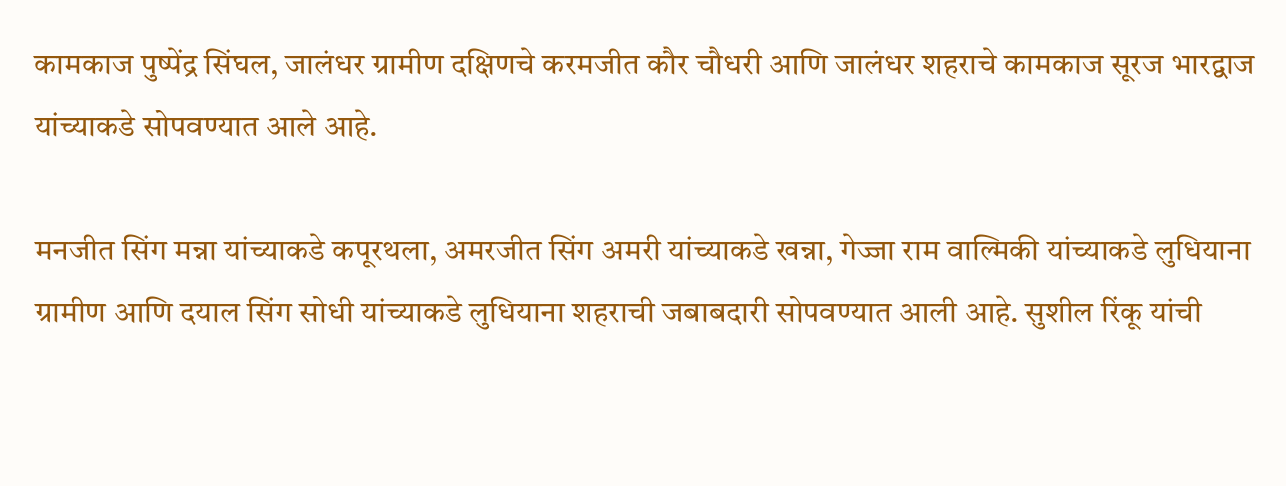कामकाज पुष्पेंद्र सिंघल, जालंधर ग्रामीण दक्षिणचे करमजीत कौर चौधरी आणि जालंधर शहराचे कामकाज सूरज भारद्वाज यांच्याकडे सोपवण्यात आले आहे.

मनजीत सिंग मन्ना यांच्याकडे कपूरथला, अमरजीत सिंग अमरी यांच्याकडे खन्ना, गेज्जा राम वाल्मिकी यांच्याकडे लुधियाना ग्रामीण आणि दयाल सिंग सोधी यांच्याकडे लुधियाना शहराची जबाबदारी सोपवण्यात आली आहे. सुशील रिंकू यांची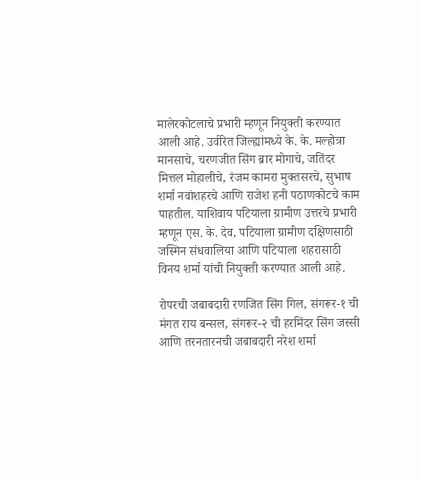मालेरकोटलाचे प्रभारी म्हणून नियुक्ती करण्यात आली आहे. उर्वरित जिल्ह्यांमध्ये के. के. मल्होत्रा मानसाचे, चरणजीत सिंग ब्रार मोगाचे, जतिंदर मित्तल मोहालीचे, रंजम कामरा मुक्तसरचे, सुभाष शर्मा नवांशहरचे आणि राजेश हनी पठाणकोटचे काम पाहतील. याशिवाय पटियाला ग्रामीण उत्तरचे प्रभारी म्हणून एस. के. देव, पटियाला ग्रामीण दक्षिणसाठी जस्मिन संधवालिया आणि पटियाला शहरासाठी विनय शर्मा यांची नियुक्ती करण्यात आली आहे.

रोपरची जबाबदारी रणजित सिंग गिल, संगरूर-१ ची मंगत राय बन्सल, संगरूर-२ ची हरमिंदर सिंग जस्सी आणि तरनतारनची जबाबदारी नरेश शर्मा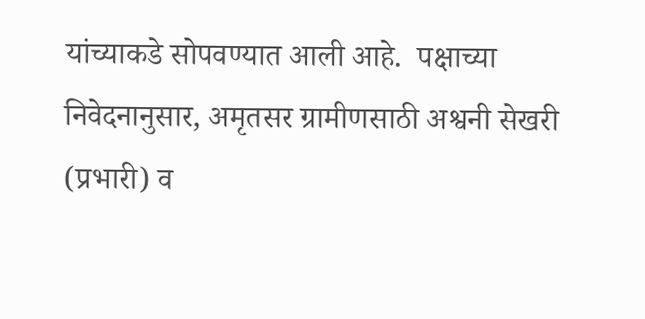यांच्याकडे सोपवण्यात आली आहे.  पक्षाच्या निवेदनानुसार, अमृतसर ग्रामीणसाठी अश्वनी सेखरी (प्रभारी) व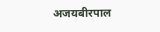अजयबीरपाल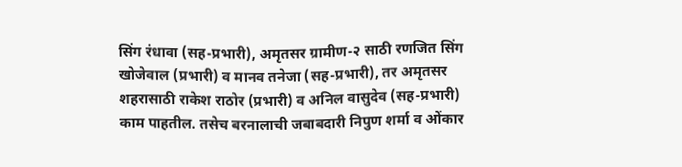सिंग रंधावा (सह-प्रभारी), अमृतसर ग्रामीण-२ साठी रणजित सिंग खोजेवाल (प्रभारी) व मानव तनेजा (सह-प्रभारी), तर अमृतसर शहरासाठी राकेश राठोर (प्रभारी) व अनिल वासुदेव (सह-प्रभारी) काम पाहतील. तसेच बरनालाची जबाबदारी निपुण शर्मा व ओंकार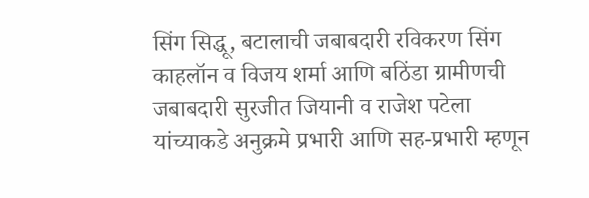सिंग सिद्धू, बटालाची जबाबदारी रविकरण सिंग काहलॉन व विजय शर्मा आणि बठिंडा ग्रामीणची जबाबदारी सुरजीत जियानी व राजेश पटेला यांच्याकडे अनुक्रमे प्रभारी आणि सह-प्रभारी म्हणून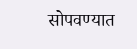सोपवण्यात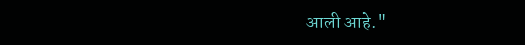आली आहे."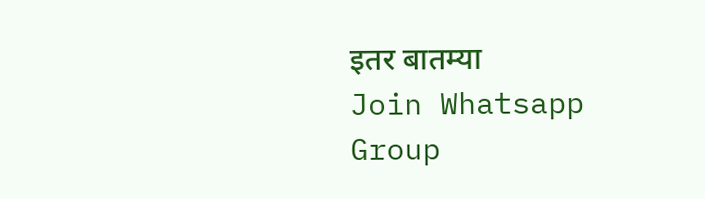इतर बातम्या
Join Whatsapp Group